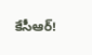కేసీఆర్!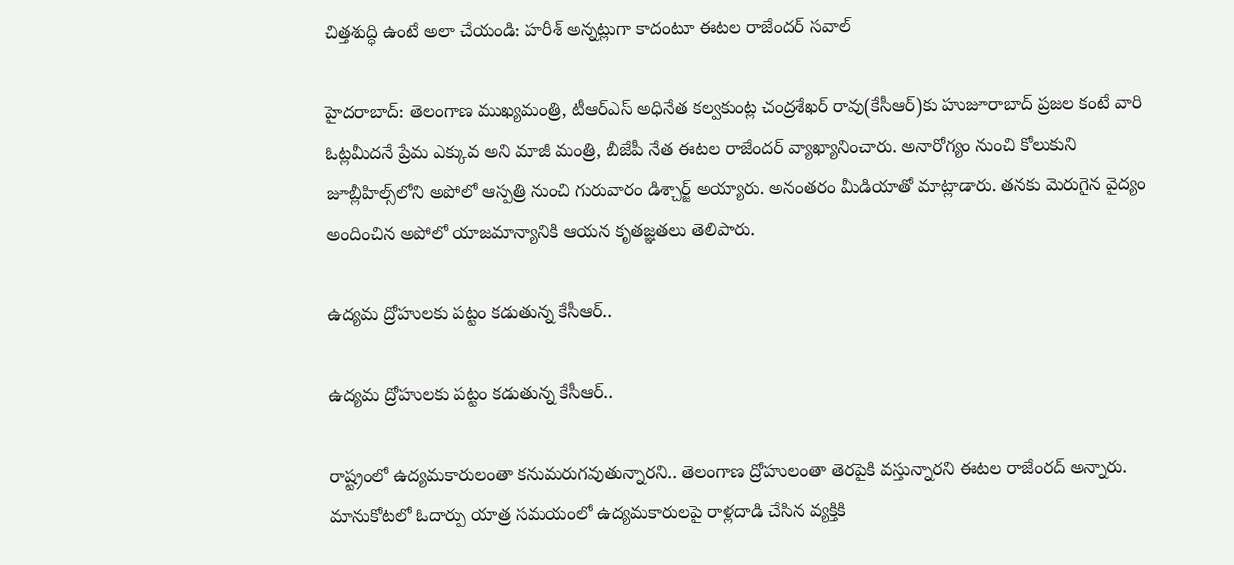చిత్తశుద్ధి ఉంటే అలా చేయండి: హరీశ్ అన్నట్లుగా కాదంటూ ఈటల రాజేందర్ సవాల్

హైదరాబాద్: తెలంగాణ ముఖ్యమంత్రి, టీఆర్ఎస్ అధినేత కల్వకుంట్ల చంద్రశేఖర్ రావు(కేసీఆర్)కు హుజూరాబాద్ ప్రజల కంటే వారి ఓట్లమీదనే ప్రేమ ఎక్కువ అని మాజీ మంత్రి, బీజేపీ నేత ఈటల రాజేందర్ వ్యాఖ్యానించారు. అనారోగ్యం నుంచి కోలుకుని జూబ్లీహిల్స్‌లోని అపోలో ఆస్పత్రి నుంచి గురువారం డిశ్చార్జ్ అయ్యారు. అనంతరం మీడియాతో మాట్లాడారు. తనకు మెరుగైన వైద్యం అందించిన అపోలో యాజమాన్యానికి ఆయన కృతజ్ఞతలు తెలిపారు.

ఉద్యమ ద్రోహులకు పట్టం కడుతున్న కేసీఆర్..

ఉద్యమ ద్రోహులకు పట్టం కడుతున్న కేసీఆర్..

రాష్ట్రంలో ఉద్యమకారులంతా కనుమరుగవుతున్నారని.. తెలంగాణ ద్రోహులంతా తెరపైకి వస్తున్నారని ఈటల రాజేంరద్ అన్నారు. మానుకోటలో ఓదార్పు యాత్ర సమయంలో ఉద్యమకారులపై రాళ్లదాడి చేసిన వ్యక్తికి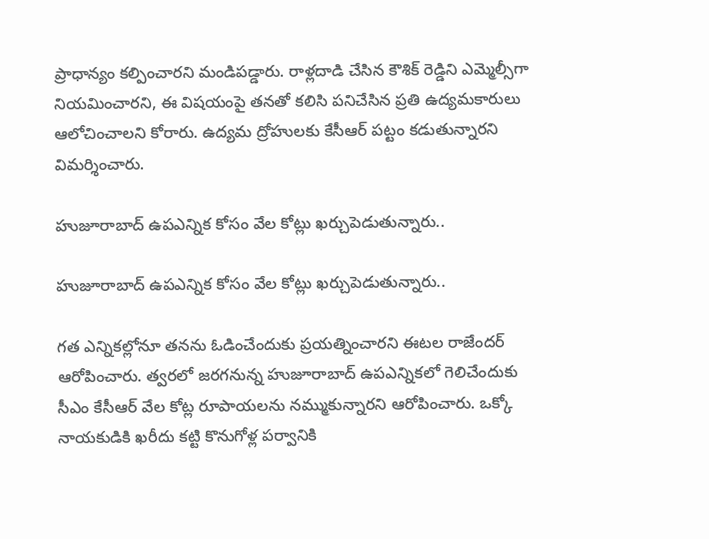ప్రాధాన్యం కల్పించారని మండిపడ్డారు. రాళ్లదాడి చేసిన కౌశిక్ రెడ్డిని ఎమ్మెల్సీగా నియమించారని, ఈ విషయంపై తనతో కలిసి పనిచేసిన ప్రతి ఉద్యమకారులు ఆలోచించాలని కోరారు. ఉద్యమ ద్రోహులకు కేసీఆర్ పట్టం కడుతున్నారని విమర్శించారు.

హుజూరాబాద్ ఉపఎన్నిక కోసం వేల కోట్లు ఖర్చుపెడుతున్నారు..

హుజూరాబాద్ ఉపఎన్నిక కోసం వేల కోట్లు ఖర్చుపెడుతున్నారు..

గత ఎన్నికల్లోనూ తనను ఓడించేందుకు ప్రయత్నించారని ఈటల రాజేందర్ ఆరోపించారు. త్వరలో జరగనున్న హుజూరాబాద్ ఉపఎన్నికలో గెలిచేందుకు సీఎం కేసీఆర్ వేల కోట్ల రూపాయలను నమ్ముకున్నారని ఆరోపించారు. ఒక్కో నాయకుడికి ఖరీదు కట్టి కొనుగోళ్ల పర్వానికి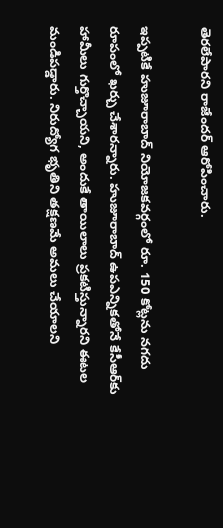తెరలేపారని రాజేందర్ ఆరోపించారు.

ఇప్పటికే హుజూరాబాద్ నియోజకవర్గంలో రూ. 150 కోట్లను నగదు రూపంలో ఖర్చు చేశారన్నారు. హుజూరాబాద్ ఉపఎన్నికతోనే కేసీఆర్‌కు హామీలు గుర్తొచ్చాయని, అందుకే తాయిలాలు ప్రకటిస్తున్నారని ఈటల మండిపడ్డారు. నిరుద్యోగ భృతిని తక్షణమే అమలు చేయాలని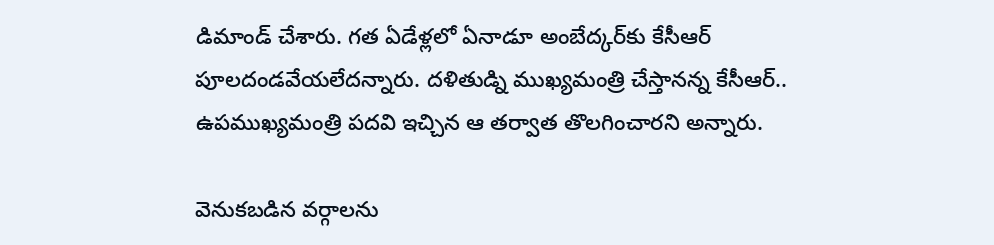డిమాండ్ చేశారు. గత ఏడేళ్లలో ఏనాడూ అంబేద్కర్‌కు కేసీఆర్ పూలదండవేయలేదన్నారు. దళితుడ్ని ముఖ్యమంత్రి చేస్తానన్న కేసీఆర్.. ఉపముఖ్యమంత్రి పదవి ఇచ్చిన ఆ తర్వాత తొలగించారని అన్నారు.

వెనుకబడిన వర్గాలను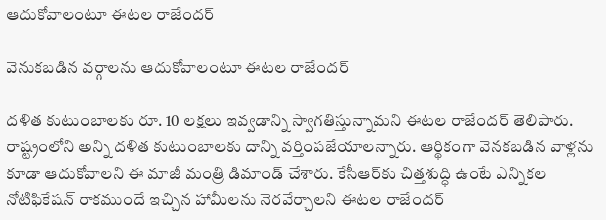ఆదుకోవాలంటూ ఈటల రాజేందర్

వెనుకబడిన వర్గాలను ఆదుకోవాలంటూ ఈటల రాజేందర్

దళిత కుటుంబాలకు రూ. 10 లక్షలు ఇవ్వడాన్ని స్వాగతిస్తున్నామని ఈటల రాజేందర్ తెలిపారు. రాష్ట్రంలోని అన్ని దళిత కుటుంబాలకు దాన్ని వర్తింపజేయాలన్నారు. ఆర్థికంగా వెనకబడిన వాళ్లను కూడా ఆదుకోవాలని ఈ మాజీ మంత్రి డిమాండ్ చేశారు. కేసీఆర్‌కు చిత్తశుద్ధి ఉంటే ఎన్నికల నోటిఫికేషన్ రాకముందే ఇచ్చిన హామీలను నెరవేర్చాలని ఈటల రాజేందర్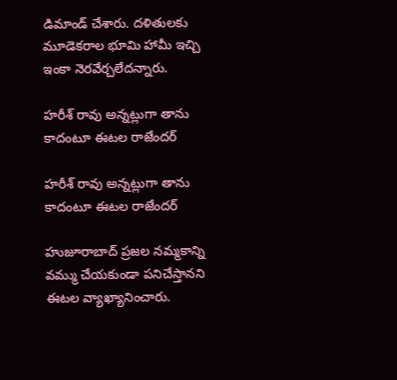డిమాండ్ చేశారు. దళితులకు మూడెకరాల భూమి హామీ ఇచ్చి ఇంకా నెరవేర్చలేదన్నారు.

హరీశ్ రావు అన్నట్లుగా తాను కాదంటూ ఈటల రాజేందర్

హరీశ్ రావు అన్నట్లుగా తాను కాదంటూ ఈటల రాజేందర్

హుజూరాబాద్ ప్రజల నమ్మకాన్ని వమ్ము చేయకుండా పనిచేస్తానని ఈటల వ్యాఖ్యానించారు.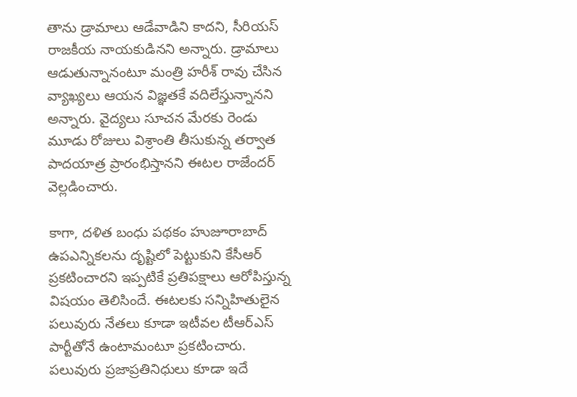తాను డ్రామాలు ఆడేవాడిని కాదని, సీరియస్ రాజకీయ నాయకుడినని అన్నారు. డ్రామాలు ఆడుతున్నానంటూ మంత్రి హరీశ్ రావు చేసిన వ్యాఖ్యలు ఆయన విజ్ఞతకే వదిలేస్తున్నానని అన్నారు. వైద్యలు సూచన మేరకు రెండు మూడు రోజులు విశ్రాంతి తీసుకున్న తర్వాత పాదయాత్ర ప్రారంభిస్తానని ఈటల రాజేందర్ వెల్లడించారు.

కాగా, దళిత బంధు పథకం హుజూరాబాద్ ఉపఎన్నికలను దృష్టిలో పెట్టుకుని కేసీఆర్ ప్రకటించారని ఇప్పటికే ప్రతిపక్షాలు ఆరోపిస్తున్న విషయం తెలిసిందే. ఈటలకు సన్నిహితులైన పలువురు నేతలు కూడా ఇటీవల టీఆర్ఎస్ పార్టీతోనే ఉంటామంటూ ప్రకటించారు. పలువురు ప్రజాప్రతినిధులు కూడా ఇదే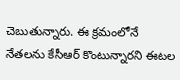చెబుతున్నారు. ఈ క్రమంలోనే నేతలను కేసీఆర్ కొంటున్నారని ఈటల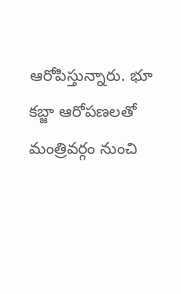ఆరోపిస్తున్నారు. భూ కబ్జా ఆరోపణలతో మంత్రివర్గం నుంచి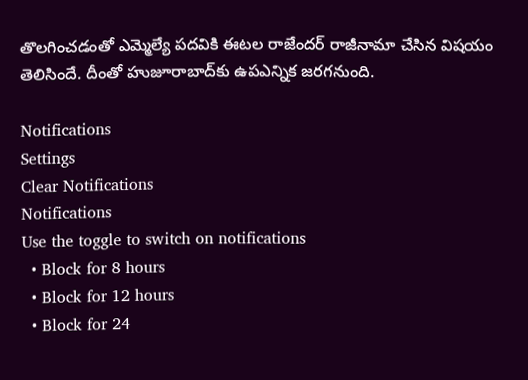తొలగించడంతో ఎమ్మెల్యే పదవికి ఈటల రాజేందర్ రాజీనామా చేసిన విషయం తెలిసిందే. దీంతో హుజూరాబాద్‌కు ఉపఎన్నిక జరగనుంది.

Notifications
Settings
Clear Notifications
Notifications
Use the toggle to switch on notifications
  • Block for 8 hours
  • Block for 12 hours
  • Block for 24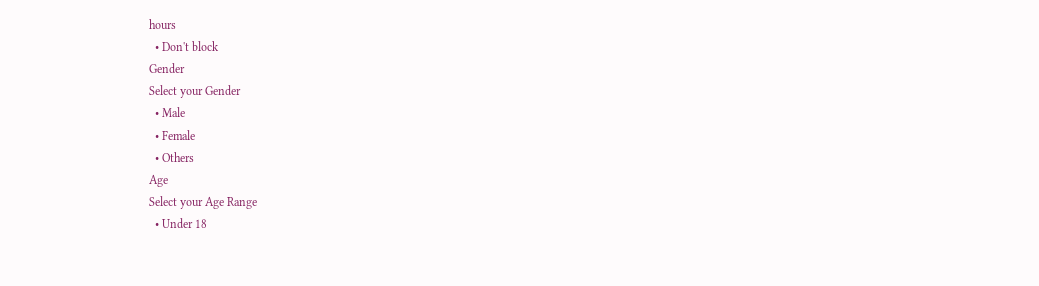hours
  • Don't block
Gender
Select your Gender
  • Male
  • Female
  • Others
Age
Select your Age Range
  • Under 18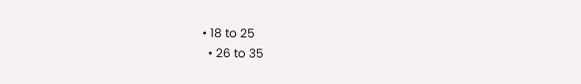• 18 to 25
  • 26 to 35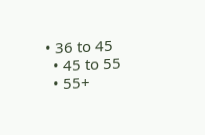• 36 to 45
  • 45 to 55
  • 55+